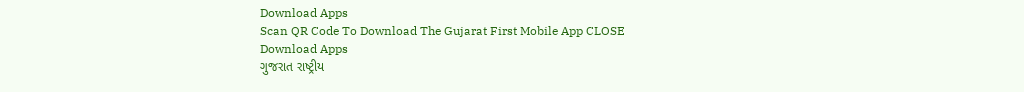Download Apps
Scan QR Code To Download The Gujarat First Mobile App CLOSE
Download Apps
ગુજરાત રાષ્ટ્રીય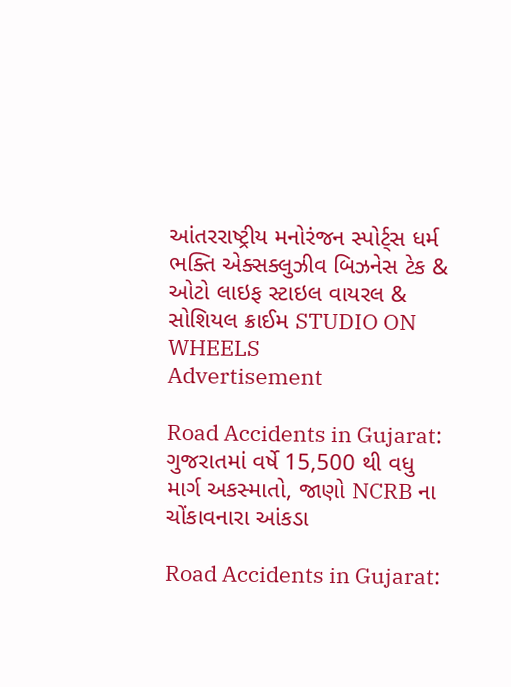આંતરરાષ્ટ્રીય મનોરંજન સ્પોર્ટ્સ ધર્મ ભક્તિ એક્સક્લુઝીવ બિઝનેસ ટેક & ઓટો લાઇફ સ્ટાઇલ વાયરલ & સોશિયલ ક્રાઈમ STUDIO ON WHEELS
Advertisement

Road Accidents in Gujarat: ગુજરાતમાં વર્ષે 15,500 થી વધુ માર્ગ અકસ્માતો, જાણો NCRB ના ચોંકાવનારા આંકડા

Road Accidents in Gujarat: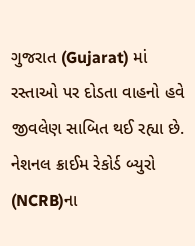ગુજરાત (Gujarat) માં રસ્તાઓ પર દોડતા વાહનો હવે જીવલેણ સાબિત થઈ રહ્યા છે. નેશનલ ક્રાઈમ રેકોર્ડ બ્યુરો (NCRB)ના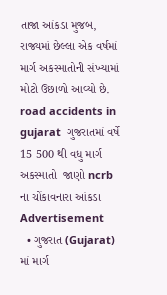તાજા આંકડા મુજબ, રાજ્યમાં છેલ્લા એક વર્ષમાં માર્ગ અકસ્માતોની સંખ્યામાં મોટો ઉછાળો આવ્યો છે.
road accidents in gujarat  ગુજરાતમાં વર્ષે 15 500 થી વધુ માર્ગ અકસ્માતો  જાણો ncrb ના ચોંકાવનારા આંકડા
Advertisement
  • ગુજરાત (Gujarat) માં માર્ગ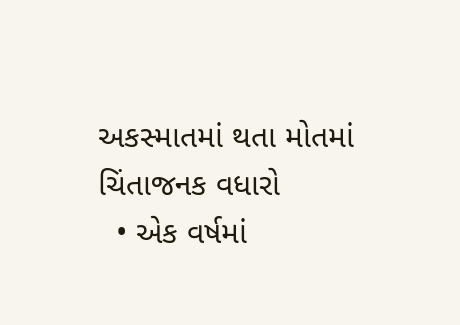અકસ્માતમાં થતા મોતમાં ચિંતાજનક વધારો
  • એક વર્ષમાં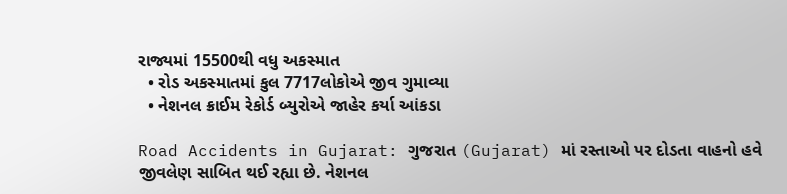રાજ્યમાં 15500થી વધુ અકસ્માત
  • રોડ અકસ્માતમાં કુલ 7717લોકોએ જીવ ગુમાવ્યા
  • નેશનલ ક્રાઈમ રેકોર્ડ બ્યુરોએ જાહેર કર્યા આંકડા

Road Accidents in Gujarat: ગુજરાત (Gujarat) માં રસ્તાઓ પર દોડતા વાહનો હવે જીવલેણ સાબિત થઈ રહ્યા છે. નેશનલ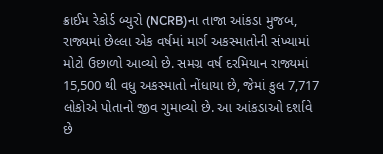ક્રાઈમ રેકોર્ડ બ્યુરો (NCRB)ના તાજા આંકડા મુજબ, રાજ્યમાં છેલ્લા એક વર્ષમાં માર્ગ અકસ્માતોની સંખ્યામાં મોટો ઉછાળો આવ્યો છે. સમગ્ર વર્ષ દરમિયાન રાજ્યમાં 15,500 થી વધુ અકસ્માતો નોંધાયા છે, જેમાં કુલ 7,717 લોકોએ પોતાનો જીવ ગુમાવ્યો છે. આ આંકડાઓ દર્શાવે છે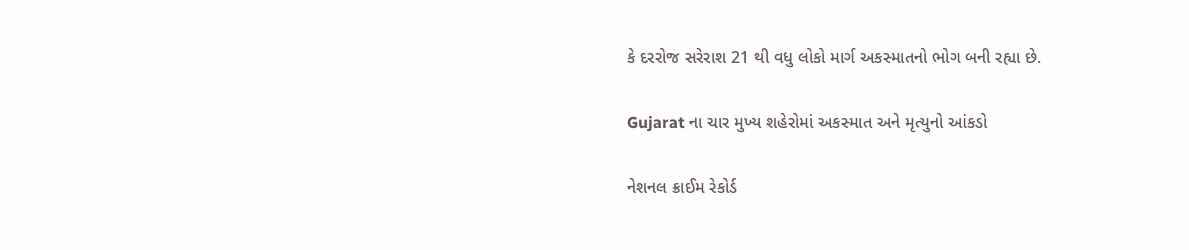કે દરરોજ સરેરાશ 21 થી વધુ લોકો માર્ગ અકસ્માતનો ભોગ બની રહ્યા છે.

Gujarat ના ચાર મુખ્ય શહેરોમાં અકસ્માત અને મૃત્યુનો આંકડો

નેશનલ ક્રાઈમ રેકોર્ડ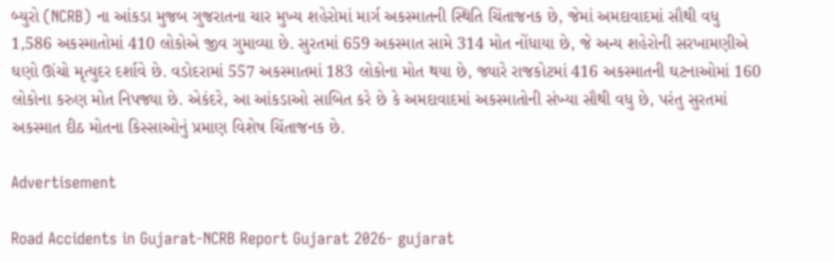બ્યુરો (NCRB) ના આંકડા મુજબ ગુજરાતના ચાર મુખ્ય શહેરોમાં માર્ગ અકસ્માતની સ્થિતિ ચિંતાજનક છે, જેમાં અમદાવાદમાં સૌથી વધુ 1,586 અકસ્માતોમાં 410 લોકોએ જીવ ગુમાવ્યા છે. સુરતમાં 659 અકસ્માત સામે 314 મોત નોંધાયા છે, જે અન્ય શહેરોની સરખામણીએ ઘણો ઊંચો મૃત્યુદર દર્શાવે છે. વડોદરામાં 557 અકસ્માતમાં 183 લોકોના મોત થયા છે, જ્યારે રાજકોટમાં 416 અકસ્માતની ઘટનાઓમાં 160 લોકોના કરુણ મોત નિપજ્યા છે. એકંદરે, આ આંકડાઓ સાબિત કરે છે કે અમદાવાદમાં અકસ્માતોની સંખ્યા સૌથી વધુ છે, પરંતુ સુરતમાં અકસ્માત દીઠ મોતના કિસ્સાઓનું પ્રમાણ વિશેષ ચિંતાજનક છે.

Advertisement

Road Accidents in Gujarat-NCRB Report Gujarat 2026- gujarat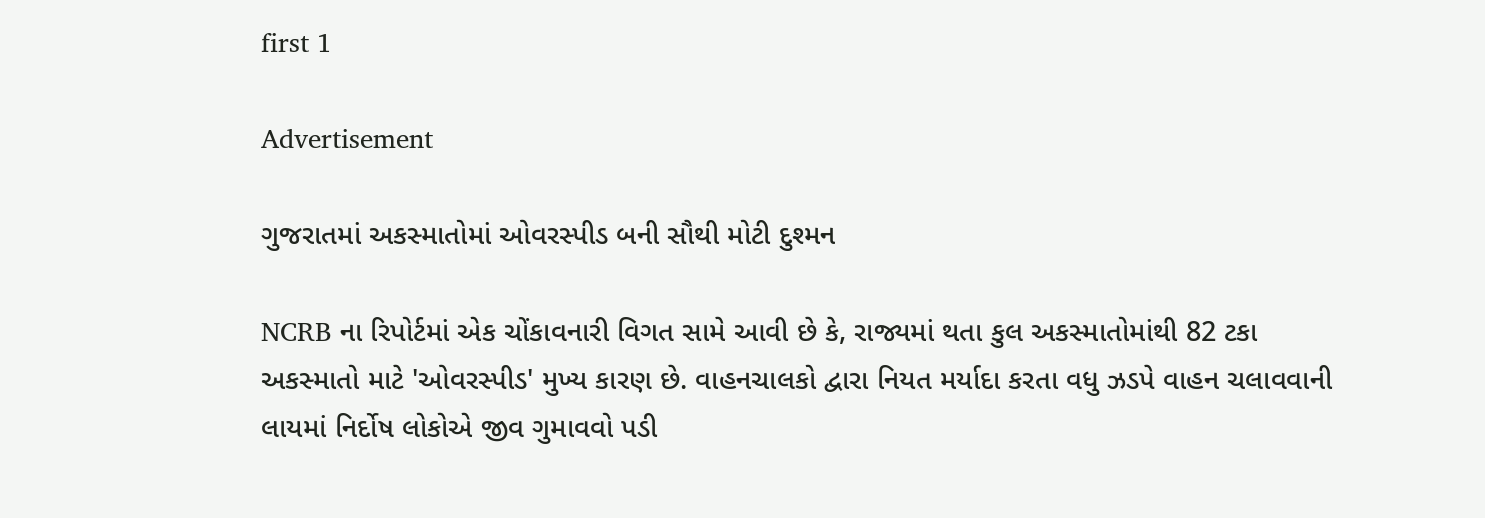first 1

Advertisement

ગુજરાતમાં અકસ્માતોમાં ઓવરસ્પીડ બની સૌથી મોટી દુશ્મન

NCRB ના રિપોર્ટમાં એક ચોંકાવનારી વિગત સામે આવી છે કે, રાજ્યમાં થતા કુલ અકસ્માતોમાંથી 82 ટકા અકસ્માતો માટે 'ઓવરસ્પીડ' મુખ્ય કારણ છે. વાહનચાલકો દ્વારા નિયત મર્યાદા કરતા વધુ ઝડપે વાહન ચલાવવાની લાયમાં નિર્દોષ લોકોએ જીવ ગુમાવવો પડી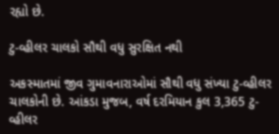રહ્યો છે.

ટુ-વ્હીલર ચાલકો સૌથી વધુ સુરક્ષિત નથી

અકસ્માતમાં જીવ ગુમાવનારાઓમાં સૌથી વધુ સંખ્યા ટુ-વ્હીલર ચાલકોની છે. આંકડા મુજબ, વર્ષ દરમિયાન કુલ 3,365 ટુ-વ્હીલર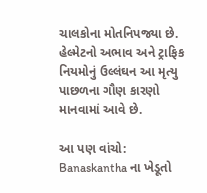ચાલકોના મોતનિપજ્યા છે. હેલ્મેટનો અભાવ અને ટ્રાફિક નિયમોનું ઉલ્લંઘન આ મૃત્યુ પાછળના ગૌણ કારણો માનવામાં આવે છે.

આ પણ વાંચો: Banaskantha ના ખેડૂતો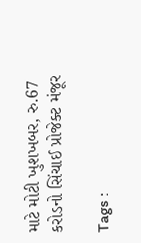માટે મોટી ખુશખબર, રુ.67 કરોડનો સિંચાઈ પ્રોજેક્ટ મંજૂર

Tags :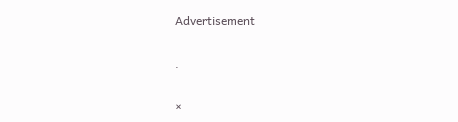Advertisement

.

×